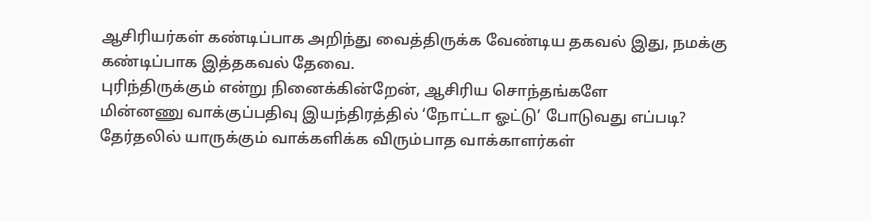ஆசிரியர்கள் கண்டிப்பாக அறிந்து வைத்திருக்க வேண்டிய தகவல் இது, நமக்கு கண்டிப்பாக இத்தகவல் தேவை.
புரிந்திருக்கும் என்று நினைக்கின்றேன், ஆசிரிய சொந்தங்களே
மின்னணு வாக்குப்பதிவு இயந்திரத்தில் ‘நோட்டா ஓட்டு’ போடுவது எப்படி?
தேர்தலில் யாருக்கும் வாக்களிக்க விரும்பாத வாக்காளர்கள்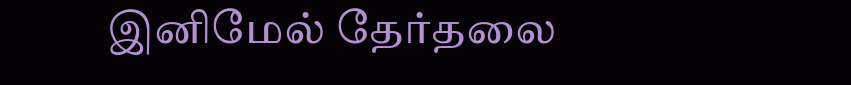இனிமேல் தேர்தலை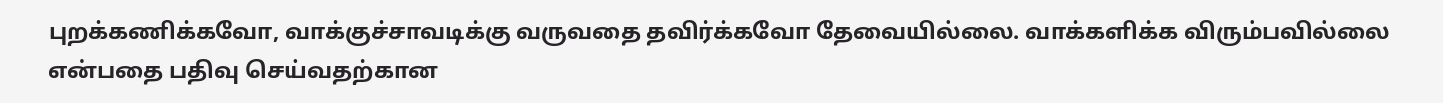புறக்கணிக்கவோ, வாக்குச்சாவடிக்கு வருவதை தவிர்க்கவோ தேவையில்லை. வாக்களிக்க விரும்பவில்லை என்பதை பதிவு செய்வதற்கான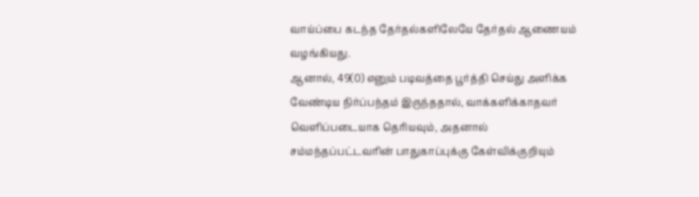வாய்ப்பை கடந்த தேர்தல்களிலேயே தேர்தல் ஆணையம் வழங்கியது.
ஆனால், 49(0) எனும் படிவத்தை பூர்த்தி செய்து அளிக்க வேண்டிய நிர்ப்பந்தம் இருந்ததால், வாக்களிக்காதவர் வெளிப்படையாக தெரியவும், அதனால் சம்மந்தப்பட்டவரின் பாதுகாப்புக்கு கேள்விக்குறியும்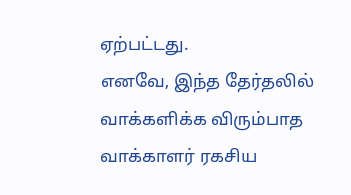ஏற்பட்டது.
எனவே, இந்த தேர்தலில் வாக்களிக்க விரும்பாத வாக்காளர் ரகசிய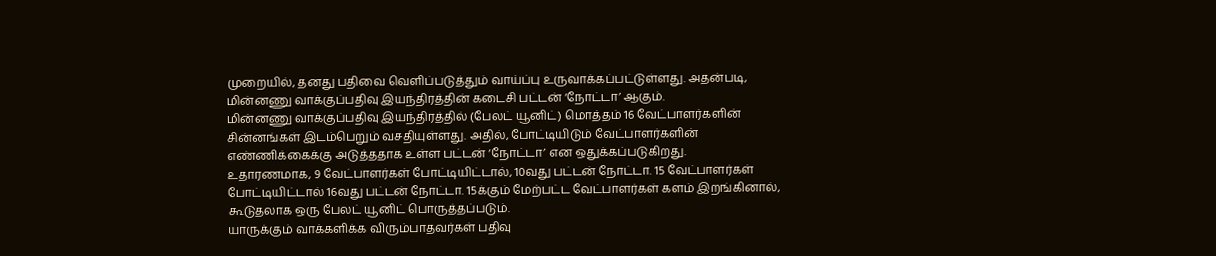முறையில், தனது பதிவை வெளிப்படுத்தும் வாய்ப்பு உருவாக்கப்பட்டுள்ளது. அதன்படி, மின்னணு வாக்குப்பதிவு இயந்திரத்தின் கடைசி பட்டன் ‘நோட்டா’ ஆகும்.
மின்னணு வாக்குப்பதிவு இயந்திரத்தில் (பேலட் யூனிட்) மொத்தம் 16 வேட்பாளர்களின் சின்னங்கள் இடம்பெறும் வசதியுள்ளது. அதில், போட்டியிடும் வேட்பாளர்களின் எண்ணிக்கைக்கு அடுத்ததாக உள்ள பட்டன் ‘நோட்டா’ என ஒதுக்கப்படுகிறது.
உதாரணமாக, 9 வேட்பாளர்கள் போட்டியிட்டால், 10வது பட்டன் நோட்டா. 15 வேட்பாளர்கள் போட்டியிட்டால் 16வது பட்டன் நோட்டா. 15க்கும் மேற்பட்ட வேட்பாளர்கள் களம் இறங்கினால், கூடுதலாக ஒரு பேலட் யூனிட் பொருத்தப்படும்.
யாருக்கும் வாக்களிக்க விரும்பாதவர்கள் பதிவு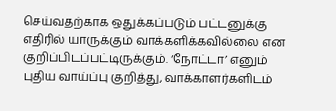செய்வதற்காக ஒதுக்கப்படும் பட்டனுக்கு எதிரில் யாருக்கும் வாக்களிக்கவில்லை என குறிப்பிடப்பட்டிருக்கும். ‘நோட்டா’ எனும் புதிய வாய்ப்பு குறித்து, வாக்காளர்களிடம்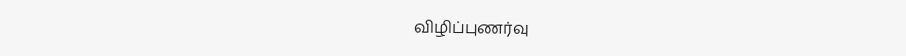விழிப்புணர்வு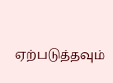ஏற்படுத்தவும்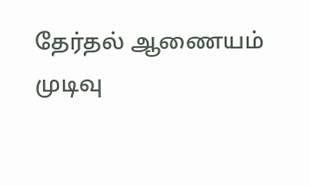தேர்தல் ஆணையம் முடிவு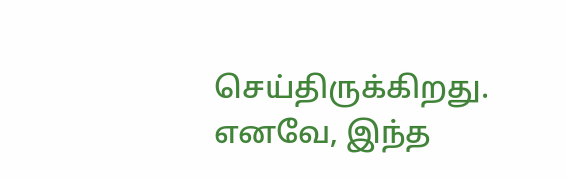செய்திருக்கிறது. எனவே, இந்த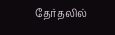தேர்தலில்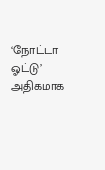‘நோட்டா ஓட்டு’ அதிகமாக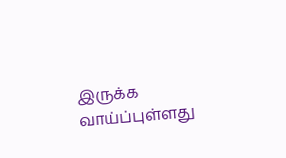இருக்க வாய்ப்புள்ளது